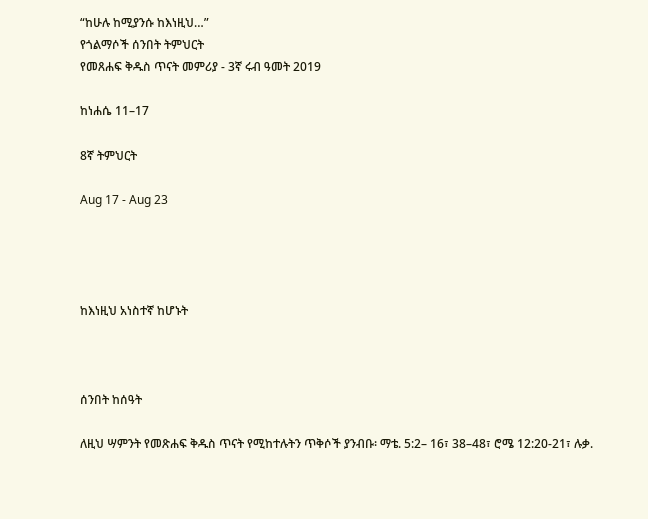“ከሁሉ ከሚያንሱ ከእነዚህ…”
የጎልማሶች ሰንበት ትምህርት
የመጸሐፍ ቅዱስ ጥናት መምሪያ - 3ኛ ሩብ ዓመት 2019

ከነሐሴ 11–17

8ኛ ትምህርት

Aug 17 - Aug 23




ከእነዚህ አነስተኛ ከሆኑት



ሰንበት ከሰዓት

ለዚህ ሣምንት የመጽሐፍ ቅዱስ ጥናት የሚከተሉትን ጥቅሶች ያንብቡ፡ ማቴ. 5:2– 16፣ 38–48፣ ሮሜ 12:20-21፣ ሉቃ.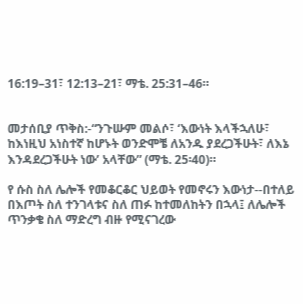16:19–31፣ 12:13–21፣ ማቴ. 25:31–46።


መታሰቢያ ጥቅስ:-“ንጉሡም መልሶ፣ ‘እውነት እላችኋለሁ፣ ከእነዚህ አነስተኛ ከሆኑት ወንድሞቼ ለአንዱ ያደረጋችሁት፣ ለእኔ እንዳደረጋችሁት ነው’ አላቸው” (ማቴ. 25፡40)።

የ ሱስ ስለ ሌሎች የመቆርቆር ህይወት የመኖሩን እውነታ--በተለይ በእጦት ስለ ተንገላቱና ስለ ጠፉ ከተመለከትን በኋላ፤ ለሌሎች ጥንቃቄ ስለ ማድረግ ብዙ የሚናገረው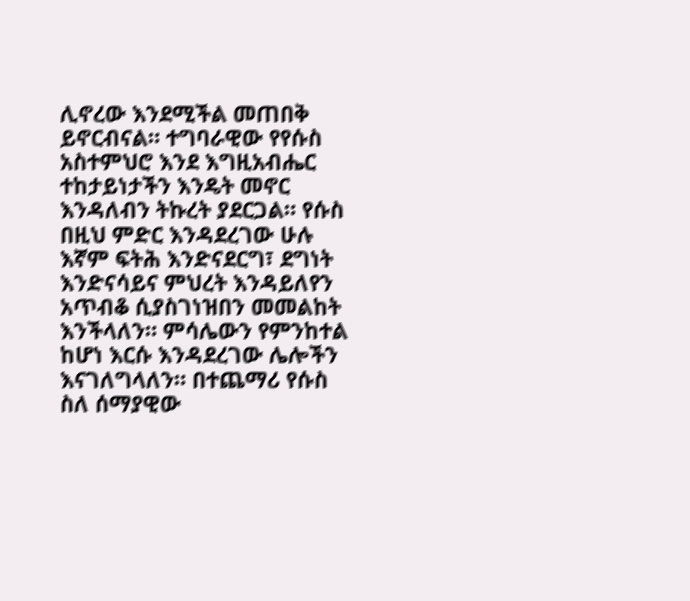ሊኖረው እንደሚችል መጠበቅ ይኖርብናል። ተግባራዊው የየሱስ አስተምህሮ እንደ እግዚአብሔር ተከታይነታችን እንዴት መኖር እንዳለብን ትኩረት ያደርጋል። የሱስ በዚህ ምድር እንዳደረገው ሁሉ እኛም ፍትሕ እንድናደርግ፣ ደግነት እንድናሳይና ምህረት እንዳይለየን አጥብቆ ሲያስገነዝበን መመልከት እንችላለን። ምሳሌውን የምንከተል ከሆነ እርሱ እንዳደረገው ሌሎችን እናገለግላለን። በተጨማሪ የሱስ ስለ ሰማያዊው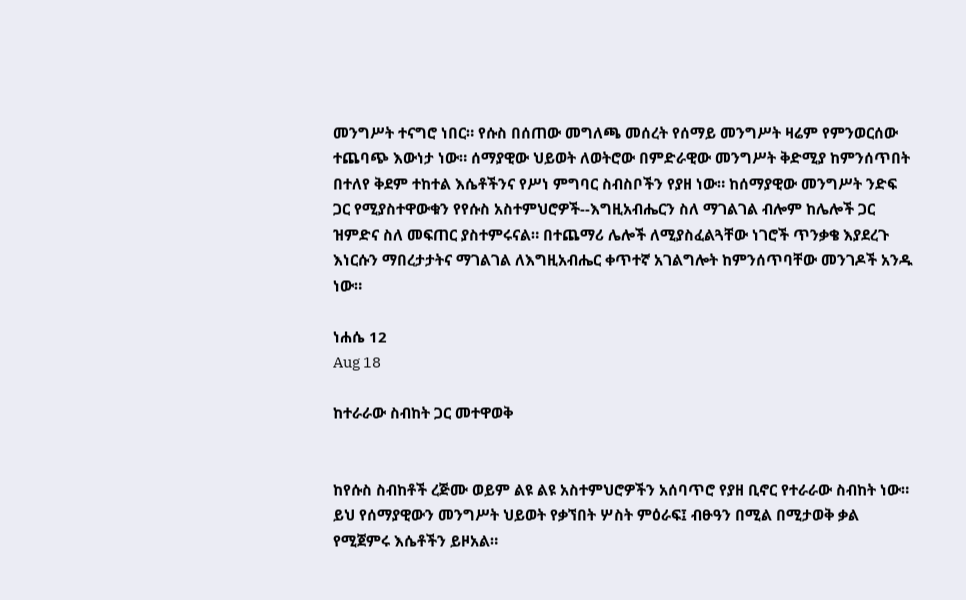መንግሥት ተናግሮ ነበር። የሱስ በሰጠው መግለጫ መሰረት የሰማይ መንግሥት ዛሬም የምንወርሰው ተጨባጭ እውነታ ነው። ሰማያዊው ህይወት ለወትሮው በምድራዊው መንግሥት ቅድሚያ ከምንሰጥበት በተለየ ቅደም ተከተል እሴቶችንና የሥነ ምግባር ስብስቦችን የያዘ ነው። ከሰማያዊው መንግሥት ንድፍ ጋር የሚያስተዋውቁን የየሱስ አስተምህሮዎች--እግዚአብሔርን ስለ ማገልገል ብሎም ከሌሎች ጋር ዝምድና ስለ መፍጠር ያስተምሩናል። በተጨማሪ ሌሎች ለሚያስፈልጓቸው ነገሮች ጥንቃቄ እያደረጉ እነርሱን ማበረታታትና ማገልገል ለእግዚአብሔር ቀጥተኛ አገልግሎት ከምንሰጥባቸው መንገዶች አንዱ ነው።

ነሐሴ 12
Aug 18

ከተራራው ስብከት ጋር መተዋወቅ


ከየሱስ ስብከቶች ረጅሙ ወይም ልዩ ልዩ አስተምህሮዎችን አሰባጥሮ የያዘ ቢኖር የተራራው ስብከት ነው። ይህ የሰማያዊውን መንግሥት ህይወት የቃኘበት ሦስት ምዕራፍ፤ ብፁዓን በሚል በሚታወቅ ቃል የሚጀምሩ እሴቶችን ይዞአል።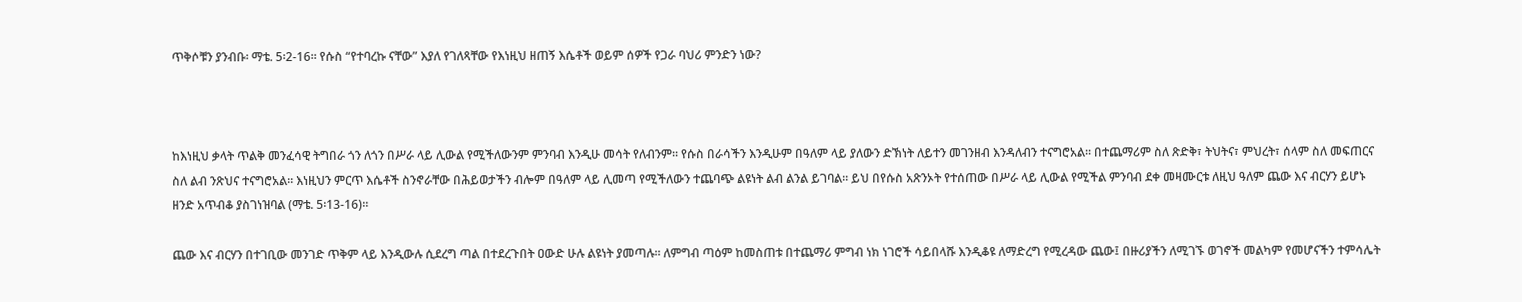ጥቅሶቹን ያንብቡ፡ ማቴ. 5፡2-16። የሱስ “የተባረኩ ናቸው” እያለ የገለጻቸው የእነዚህ ዘጠኝ እሴቶች ወይም ሰዎች የጋራ ባህሪ ምንድን ነው?



ከእነዚህ ቃላት ጥልቅ መንፈሳዊ ትግበራ ጎን ለጎን በሥራ ላይ ሊውል የሚችለውንም ምንባብ እንዲሁ መሳት የለብንም። የሱስ በራሳችን እንዲሁም በዓለም ላይ ያለውን ድኽነት ለይተን መገንዘብ እንዳለብን ተናግሮአል። በተጨማሪም ስለ ጽድቅ፣ ትህትና፣ ምህረት፣ ሰላም ስለ መፍጠርና ስለ ልብ ንጽህና ተናግሮአል። እነዚህን ምርጥ እሴቶች ስንኖራቸው በሕይወታችን ብሎም በዓለም ላይ ሊመጣ የሚችለውን ተጨባጭ ልዩነት ልብ ልንል ይገባል። ይህ በየሱስ አጽንኦት የተሰጠው በሥራ ላይ ሊውል የሚችል ምንባብ ደቀ መዛሙርቱ ለዚህ ዓለም ጨው እና ብርሃን ይሆኑ ዘንድ አጥብቆ ያስገነዝባል (ማቴ. 5፡13-16)።

ጨው እና ብርሃን በተገቢው መንገድ ጥቅም ላይ እንዲውሉ ሲደረግ ጣል በተደረጉበት ዐውድ ሁሉ ልዩነት ያመጣሉ። ለምግብ ጣዕም ከመስጠቱ በተጨማሪ ምግብ ነክ ነገሮች ሳይበላሹ እንዲቆዩ ለማድረግ የሚረዳው ጨው፤ በዙሪያችን ለሚገኙ ወገኖች መልካም የመሆናችን ተምሳሌት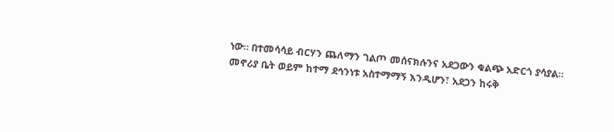ነው። በተመሳሳይ ብርሃን ጨለማን ገልጦ መሰናክሉንና አደጋውን ቁልጭ አድርጎ ያሳያል። መኖሪያ ቤት ወይም ከተማ ደኅንነቱ አስተማማኝ እንዲሆን፣ አደጋን ከሩቅ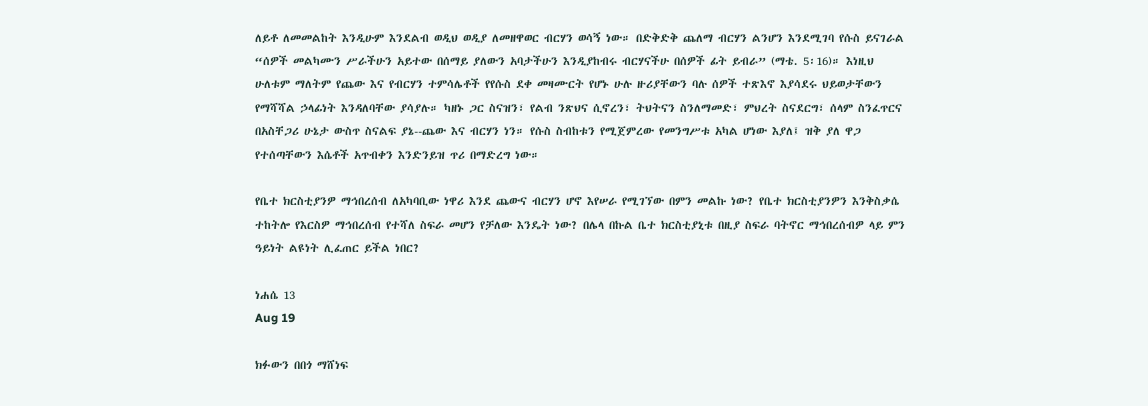ለይቶ ለመመልከት እንዲሁም እንደልብ ወዲህ ወዲያ ለመዘዋወር ብርሃን ወሳኝ ነው። በድቅድቅ ጨለማ ብርሃን ልንሆን እንደሚገባ የሱስ ይናገራል “ሰዎች መልካሙን ሥራችሁን አይተው በሰማይ ያለውን አባታችሁን እንዲያከብሩ ብርሃናችሁ በሰዎች ፊት ይብራ” (ማቴ. 5፡16)። እነዚህ ሁለቱም ማለትም የጨው እና የብርሃን ተምሳሌቶች የየሱስ ደቀ መዛሙርት የሆኑ ሁሉ ዙሪያቸውን ባሉ ሰዎች ተጽእኖ እያሳደሩ ህይወታቸውን የማሻሻል ኃላፊነት እንዳለባቸው ያሳያሉ። ካዘኑ ጋር ስናዝን፣ የልብ ንጽህና ሲኖረን፣ ትህትናን ስንለማመድ፣ ምህረት ስናደርግ፣ ሰላም ስንፈጥርና በአስቸጋሪ ሁኔታ ውስጥ ስናልፍ ያኔ--ጨው እና ብርሃን ነን። የሱስ ስብከቱን የሚጀምረው የመንግሥቱ አካል ሆነው እያለ፤ ዝቅ ያለ ዋጋ የተሰጣቸውን እሴቶች አጥብቀን እንድንይዝ ጥሪ በማድረግ ነው።

የቤተ ክርስቲያንዎ ማኅበረሰብ ለአካባቢው ነዋሪ እንደ ጨውና ብርሃን ሆኖ እየሠራ የሚገኘው በምን መልኩ ነው? የቤተ ክርስቲያንዎን እንቅስቃሴ ተከትሎ የእርስዎ ማኅበረሰብ የተሻለ ስፍራ መሆን የቻለው እንዴት ነው? በሌላ በኩል ቤተ ክርስቲያኒቱ በዚያ ስፍራ ባትኖር ማኅበረሰብዎ ላይ ምን ዓይነት ልዩነት ሊፈጠር ይችል ነበር?

ነሐሴ 13
Aug 19

ክፉውን በበጎ ማሸነፍ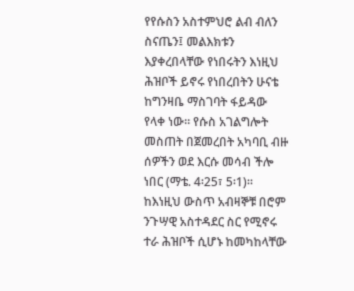የየሱስን አስተምህሮ ልብ ብለን ስናጤን፤ መልእክቱን እያቀረበላቸው የነበሩትን እነዚህ ሕዝቦች ይኖሩ የነበረበትን ሁናቴ ከግንዛቤ ማስገባት ፋይዳው የላቀ ነው። የሱስ አገልግሎት መስጠት በጀመረበት አካባቢ ብዙ ሰዎችን ወደ እርሱ መሳብ ችሎ ነበር (ማቴ. 4፡25፣ 5፡1)። ከእነዚህ ውስጥ አብዛኞቹ በሮም ንጉሣዊ አስተዳደር ስር የሚኖሩ ተራ ሕዝቦች ሲሆኑ ከመካከላቸው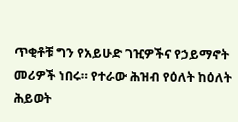ጥቂቶቹ ግን የአይሁድ ገዢዎችና የኃይማኖት መሪዎች ነበሩ። የተራው ሕዝብ የዕለት ከዕለት ሕይወት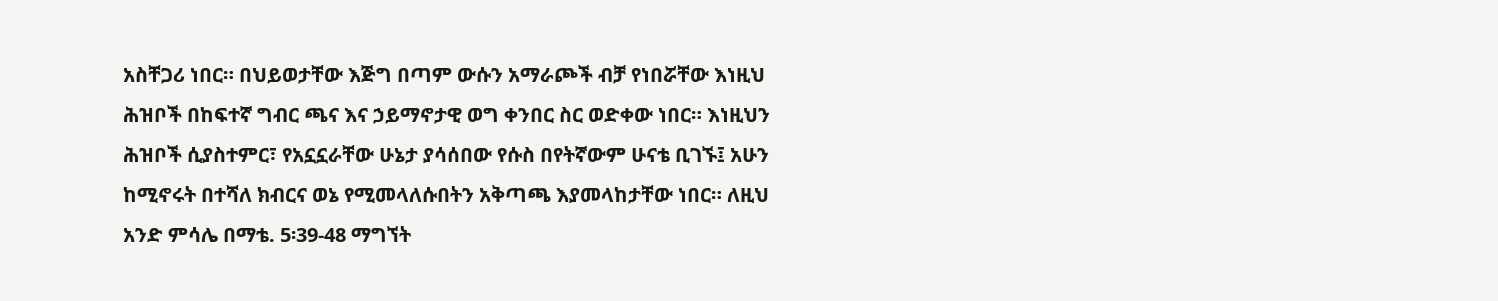አስቸጋሪ ነበር። በህይወታቸው እጅግ በጣም ውሱን አማራጮች ብቻ የነበሯቸው እነዚህ ሕዝቦች በከፍተኛ ግብር ጫና እና ኃይማኖታዊ ወግ ቀንበር ስር ወድቀው ነበር። እነዚህን ሕዝቦች ሲያስተምር፣ የአኗኗራቸው ሁኔታ ያሳሰበው የሱስ በየትኛውም ሁናቴ ቢገኙ፤ አሁን ከሚኖሩት በተሻለ ክብርና ወኔ የሚመላለሱበትን አቅጣጫ እያመላከታቸው ነበር። ለዚህ አንድ ምሳሌ በማቴ. 5፡39-48 ማግኘት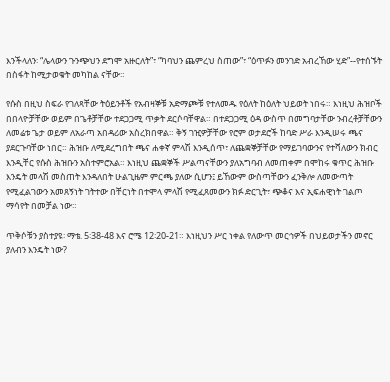እንችላለን፡ “ሌላውን ጉንጭህን ደግሞ አዙርለት”፣ “ካባህን ጨምረህ ስጠው”፣ “ዕጥፉን መንገድ አብረኸው ሂድ”--የተሰኙት በስፋት ከሚታወቁት መካከል ናቸው።

የሱስ በዚህ ስፍራ የገለጻቸው ትዕይንቶች የአብዛኞቹ አድማጮቹ የተለመዱ የዕለት ከዕለት ህይወት ነበሩ። እነዚህ ሕዝቦች በበላዮቻቸው ወይም በጌቶቻቸው ተደጋጋሚ ጥቃት ደርሶባቸዋል። በተደጋጋሚ ዕዳ ውስጥ በመግባታቸው ንብረቶቻቸውን ለመሬቱ ጌታ ወይም ለአራጣ አበዳሪው አስረክበዋል። ቅኝ ገዢዎቻቸው የሮም ወታደሮች ከባድ ሥራ እንዲሠሩ ጫና ያደርጉባቸው ነበር። ሕዝቡ ለሚደረግበት ጫና ሐቀኛ ምላሽ እንዲሰጥ፣ ለጨቋኞቻቸው የማይገባውንና የተሻለውን ክብር እንዲቸር የሱስ ሕዝቡን አስተምሮአል። እነዚህ ጨቋኞች ሥልጣናቸውን ያለአግባብ ለመጠቀም በሞከሩ ቁጥር ሕዝቡ እንዴት መላሽ መስጠት እንዳለበት ሁልጊዜም ምርጫ ያለው ሲሆን፤ ይኸውም ውስጣቸውን ፈንቅሎ ለመውጣት የሚፈልገውን አመጸኝነት ገትተው በቸርነት በተሞላ ምላሽ የሚፈጸመውን ክፉ ድርጊት፣ ጭቆና እና ኢፍሐዊነት ገልጦ ማሳየት በመቻል ነው።

ጥቅሶቹን ያስተያዩ፡ ማቴ. 5፡38-48 እና ሮሜ 12፡20-21። እነዚህን ሥር ነቀል የለውጥ መርኅዎች በህይወታችን መኖር ያለብን እንዴት ነው?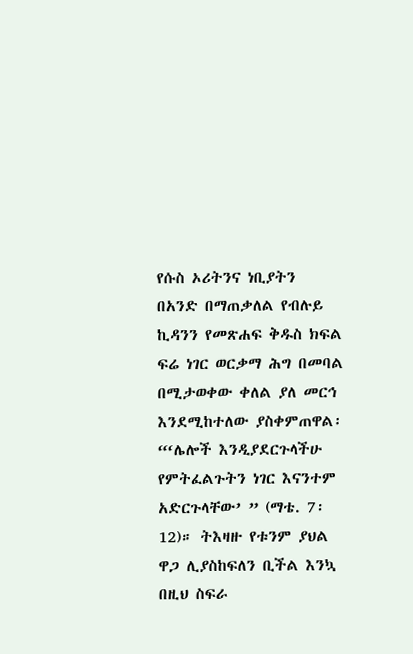የሱስ ኦሪትንና ነቢያትን በአንድ በማጠቃለል የብሉይ ኪዳንን የመጽሐፍ ቅዱስ ክፍል ፍሬ ነገር ወርቃማ ሕግ በመባል በሚታወቀው ቀለል ያለ መርኅ እንደሚከተለው ያስቀምጠዋል፡ “‘ሌሎች እንዲያደርጉላችሁ የምትፈልጉትን ነገር እናንተም አድርጉላቸው’ ” (ማቴ. 7፡12)። ትእዛዙ የቱንም ያህል ዋጋ ሊያስከፍለን ቢችል እንኳ በዚህ ስፍራ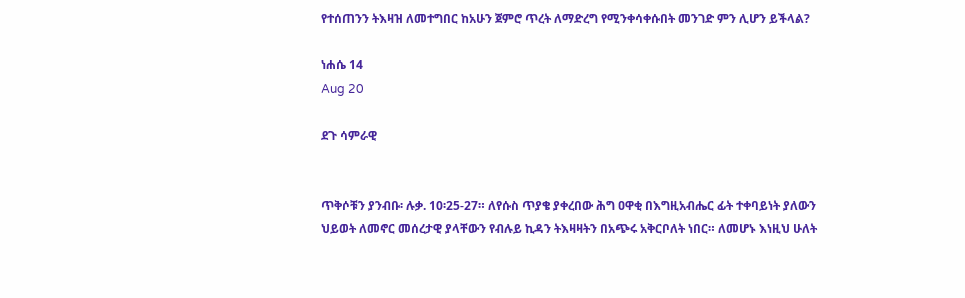የተሰጠንን ትእዛዝ ለመተግበር ከአሁን ጀምሮ ጥረት ለማድረግ የሚንቀሳቀሱበት መንገድ ምን ሊሆን ይችላል?

ነሐሴ 14
Aug 20

ደጉ ሳምራዊ


ጥቅሶቹን ያንብቡ፡ ሉቃ. 10፡25-27። ለየሱስ ጥያቄ ያቀረበው ሕግ ዐዋቂ በእግዚአብሔር ፊት ተቀባይነት ያለውን ህይወት ለመኖር መሰረታዊ ያላቸውን የብሉይ ኪዳን ትእዛዛትን በአጭሩ አቅርቦለት ነበር። ለመሆኑ እነዚህ ሁለት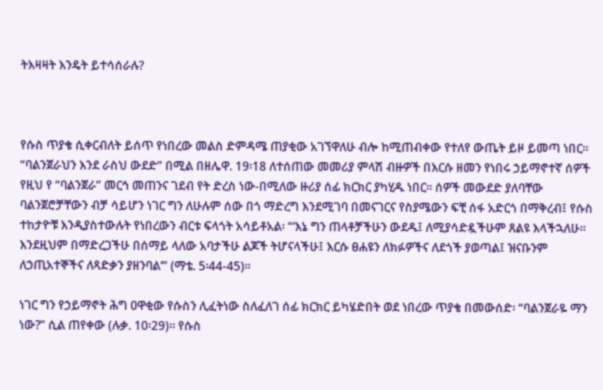ትእዛዛት እንዴት ይተሳሰራሉ?



የሱስ ጥያቄ ሲቀርብለት ይሰጥ የነበረው መልስ ድምዳሜ ጠያቂው አገኘዋለሁ ብሎ ከሚጠብቀው የተለየ ውጤት ይዞ ይመጣ ነበር። “ባልንጀራህን እንደ ራስህ ውደድ” በሚል በዘሌዋ. 19፡18 ለተሰጠው መመሪያ ምላሽ ብዙዎች በእርሱ ዘመን የነበሩ ኃይማኖተኛ ሰዎች የዚህ የ “ባልንጀራ” መርኅ መጠንና ገደብ የት ድረስ ነው-በሚለው ዙሪያ ሰፊ ክርክር ያካሂዱ ነበር። ሰዎች መውደድ ያለባቸው ባልንጀሮቻቸውን ብቻ ሳይሆን ነገር ግን ለሁሉም ሰው በጎ ማድረግ እንደሚገባ በመናገርና የስያሜውን ፍቺ ሰፋ አድርጎ በማቅረብ፤ የሱስ ተከታዮቹ እንዲያስተውሉት የነበረውን ብርቱ ፍላጎት አሳይቶአል፡ “‘እኔ ግን ጠላቶቻችሁን ውደዱ፤ ለሚያሳድዷችሁም ጸልዩ እላችኋለሁ። እንደዚህም በማድረጋችሁ በሰማይ ላለው አባታችሁ ልጆች ትሆናላችሁ፤ እርሱ ፀሐዩን ለክፉዎችና ለደጎች ያወጣል፤ ዝናቡንም ለኃጢአተኞችና ለጻድቃን ያዘንባል’” (ማቴ. 5፡44-45)።

ነገር ግን የኃይማኖት ሕግ ዐዋቂው የሱስን ሊፈትነው ስለፈለገ ሰፊ ክርክር ይካሄድበት ወደ ነበረው ጥያቄ በመውሰድ፡ “ባልንጀራዬ ማን ነው?” ሲል ጠየቀው (ሉቃ. 10፡29)። የሱስ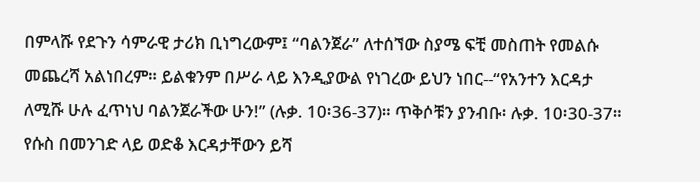በምላሹ የደጉን ሳምራዊ ታሪክ ቢነግረውም፤ “ባልንጀራ” ለተሰኘው ስያሜ ፍቺ መስጠት የመልሱ መጨረሻ አልነበረም። ይልቁንም በሥራ ላይ እንዲያውል የነገረው ይህን ነበር--“የአንተን እርዳታ ለሚሹ ሁሉ ፈጥነህ ባልንጀራችው ሁን!” (ሉቃ. 10፡36-37)። ጥቅሶቹን ያንብቡ፡ ሉቃ. 10፡30-37። የሱስ በመንገድ ላይ ወድቆ እርዳታቸውን ይሻ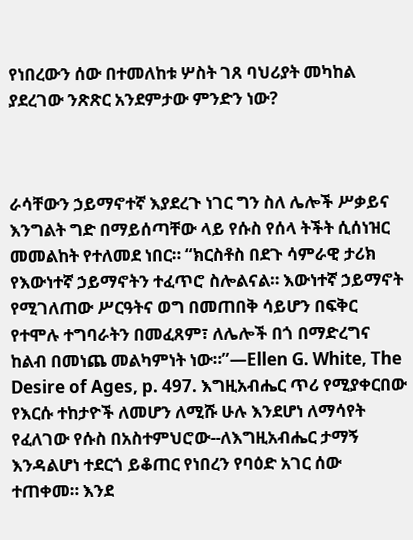የነበረውን ሰው በተመለከቱ ሦስት ገጸ ባህሪያት መካከል ያደረገው ንጽጽር አንደምታው ምንድን ነው?



ራሳቸውን ኃይማኖተኛ እያደረጉ ነገር ግን ስለ ሌሎች ሥቃይና እንግልት ግድ በማይሰጣቸው ላይ የሱስ የሰላ ትችት ሲሰነዝር መመልከት የተለመደ ነበር። “ክርስቶስ በደጉ ሳምራዊ ታሪክ የእውነተኛ ኃይማኖትን ተፈጥሮ ስሎልናል። እውነተኛ ኃይማኖት የሚገለጠው ሥርዓትና ወግ በመጠበቅ ሳይሆን በፍቅር የተሞሉ ተግባራትን በመፈጸም፣ ለሌሎች በጎ በማድረግና ከልብ በመነጨ መልካምነት ነው።”—Ellen G. White, The Desire of Ages, p. 497. እግዚአብሔር ጥሪ የሚያቀርበው የእርሱ ተከታዮች ለመሆን ለሚሹ ሁሉ እንደሆነ ለማሳየት የፈለገው የሱስ በአስተምህሮው--ለእግዚአብሔር ታማኝ እንዳልሆነ ተደርጎ ይቆጠር የነበረን የባዕድ አገር ሰው ተጠቀመ። እንደ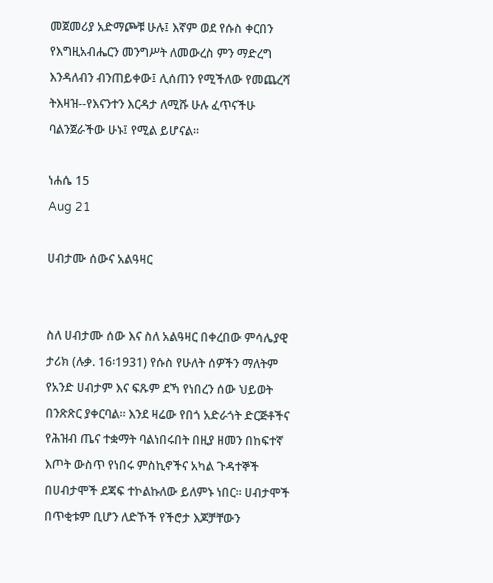መጀመሪያ አድማጮቹ ሁሉ፤ እኛም ወደ የሱስ ቀርበን የእግዚአብሔርን መንግሥት ለመውረስ ምን ማድረግ እንዳለብን ብንጠይቀው፤ ሊሰጠን የሚችለው የመጨረሻ ትእዛዝ--የእናንተን እርዳታ ለሚሹ ሁሉ ፈጥናችሁ ባልንጀራችው ሁኑ፤ የሚል ይሆናል።

ነሐሴ 15
Aug 21

ሀብታሙ ሰውና አልዓዛር


ስለ ሀብታሙ ሰው እና ስለ አልዓዛር በቀረበው ምሳሌያዊ ታሪክ (ሉቃ. 16፡1931) የሱስ የሁለት ሰዎችን ማለትም የአንድ ሀብታም እና ፍጹም ደኻ የነበረን ሰው ህይወት በንጽጽር ያቀርባል። እንደ ዛሬው የበጎ አድራጎት ድርጅቶችና የሕዝብ ጤና ተቋማት ባልነበሩበት በዚያ ዘመን በከፍተኛ እጦት ውስጥ የነበሩ ምስኪኖችና አካል ጉዳተኞች በሀብታሞች ደጃፍ ተኮልኩለው ይለምኑ ነበር። ሀብታሞች በጥቂቱም ቢሆን ለድኾች የችሮታ እጆቻቸውን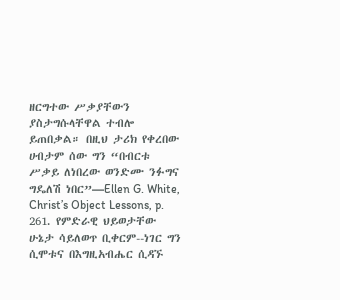ዘርግተው ሥቃያቸውን ያስታግሱላቸዋል ተብሎ ይጠበቃል። በዚህ ታሪክ የቀረበው ሀብታም ሰው ግን “በብርቱ ሥቃይ ለነበረው ወንድሙ ንፉግና ግዴለሽ ነበር”—Ellen G. White, Christ’s Object Lessons, p. 261. የምድራዊ ህይወታቸው ሁኔታ ሳይለወጥ ቢቀርም--ነገር ግን ሲሞቱና በእግዚአብሔር ሲዳኙ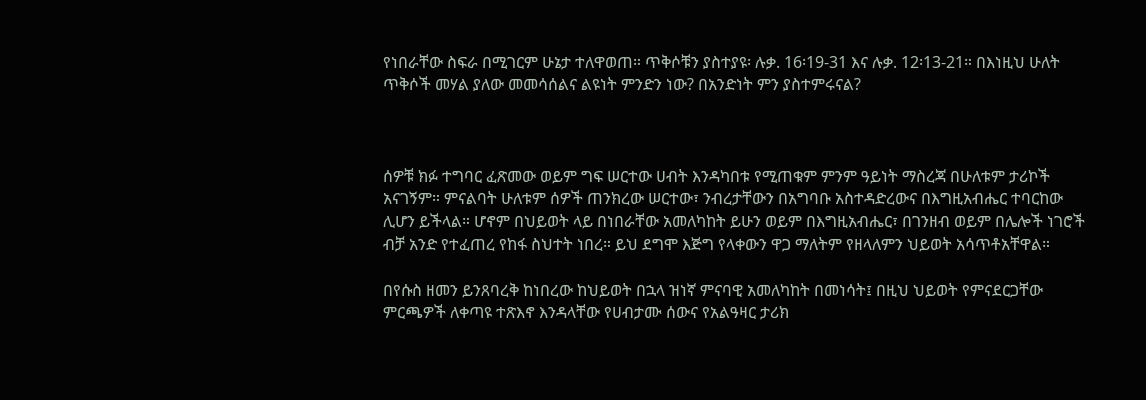የነበራቸው ስፍራ በሚገርም ሁኔታ ተለዋወጠ። ጥቅሶቹን ያስተያዩ፡ ሉቃ. 16፡19-31 እና ሉቃ. 12፡13-21። በእነዚህ ሁለት ጥቅሶች መሃል ያለው መመሳሰልና ልዩነት ምንድን ነው? በአንድነት ምን ያስተምሩናል?



ሰዎቹ ክፉ ተግባር ፈጽመው ወይም ግፍ ሠርተው ሀብት እንዳካበቱ የሚጠቁም ምንም ዓይነት ማስረጃ በሁለቱም ታሪኮች አናገኝም። ምናልባት ሁለቱም ሰዎች ጠንክረው ሠርተው፣ ንብረታቸውን በአግባቡ አስተዳድረውና በእግዚአብሔር ተባርከው ሊሆን ይችላል። ሆኖም በህይወት ላይ በነበራቸው አመለካከት ይሁን ወይም በእግዚአብሔር፣ በገንዘብ ወይም በሌሎች ነገሮች ብቻ አንድ የተፈጠረ የከፋ ስህተት ነበረ። ይህ ደግሞ እጅግ የላቀውን ዋጋ ማለትም የዘላለምን ህይወት አሳጥቶአቸዋል።

በየሱስ ዘመን ይንጸባረቅ ከነበረው ከህይወት በኋላ ዝነኛ ምናባዊ አመለካከት በመነሳት፤ በዚህ ህይወት የምናደርጋቸው ምርጫዎች ለቀጣዩ ተጽእኖ እንዳላቸው የሀብታሙ ሰውና የአልዓዛር ታሪክ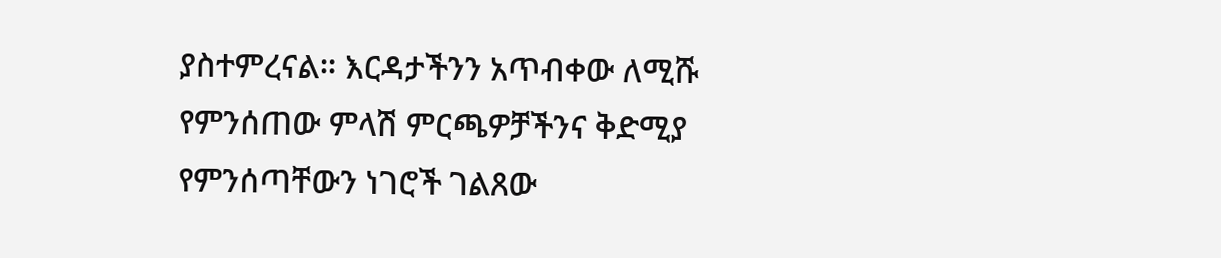ያስተምረናል። እርዳታችንን አጥብቀው ለሚሹ የምንሰጠው ምላሽ ምርጫዎቻችንና ቅድሚያ የምንሰጣቸውን ነገሮች ገልጸው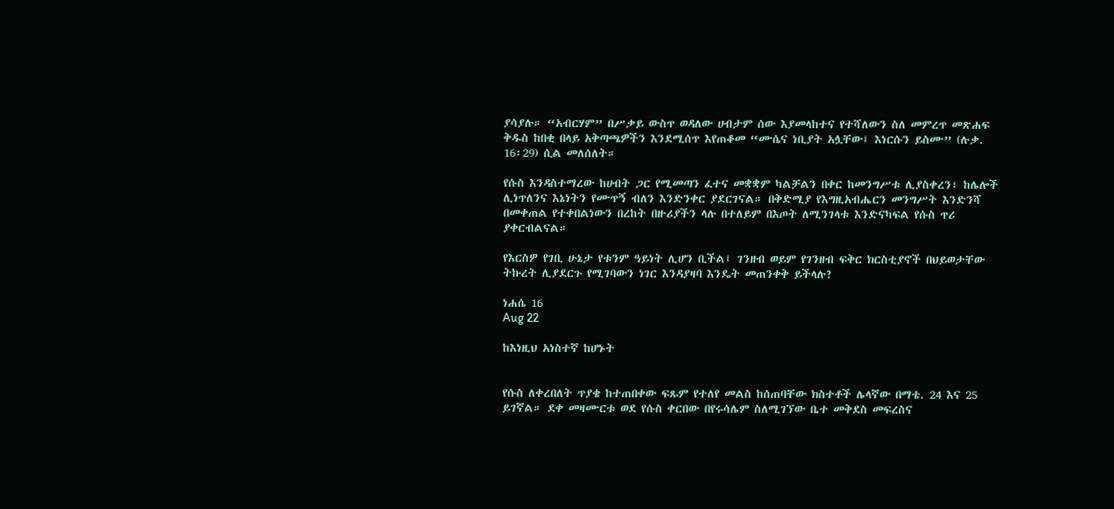ያሳያሉ። “አብርሃም” በሥቃይ ውስጥ ወዳለው ሀብታም ሰው እያመላከተና የተሻለውን ስለ መምረጥ መጽሐፍ ቅዱስ ከበቂ በላይ አቅጣጫዎችን እንደሚሰጥ እየጠቆመ “ሙሴና ነቢያት አሏቸው፤ እነርሱን ይስሙ” (ሉቃ. 16፡29) ሲል መለሰለት።

የሱስ እንዳስተማረው ከሀብት ጋር የሚመጣን ፈተና መቋቋም ካልቻልን በቀር ከመንግሥቱ ሊያስቀረን፣ ከሌሎች ሊነጥለንና እኔነትን የሙጥኝ ብለን እንድንቀር ያደርገናል። በቅድሚያ የእግዚአብሔርን መንግሥት እንድንሻ በመቀጠል የተቀበልነውን በረከት በዙሪያችን ላሉ በተለይም በእጦት ለሚንገላቱ እንድናካፍል የሱስ ጥሪ ያቀርብልናል።

የእርስዎ የገቢ ሁኔታ የቱንም ዓይነት ሊሆን ቢችል፤ ገንዘብ ወይም የገንዘብ ፍቅር ክርስቲያኖች በህይወታቸው ትኩረት ሊያደርጉ የሚገባውን ነገር እንዳያዛባ እንዴት መጠንቀቅ ይችላሉ?

ነሐሴ 16
Aug 22

ከእነዚህ አነስተኛ ከሆኑት


የሱስ ለቀረበለት ጥያቄ ከተጠበቀው ፍጹም የተለየ መልስ ከሰጠባቸው ክስተቶች ሌላኛው በማቴ. 24 እና 25 ይገኛል። ደቀ መዛሙርቱ ወደ የሱስ ቀርበው በየሩሳሌም ስለሚገኘው ቤተ መቅደስ መፍረስና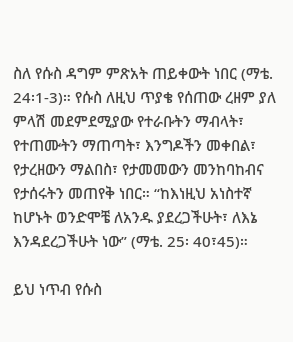ስለ የሱስ ዳግም ምጽአት ጠይቀውት ነበር (ማቴ. 24፡1-3)። የሱስ ለዚህ ጥያቄ የሰጠው ረዘም ያለ ምላሽ መደምደሚያው የተራቡትን ማብላት፣ የተጠሙትን ማጠጣት፣ እንግዶችን መቀበል፣ የታረዘውን ማልበስ፣ የታመመውን መንከባከብና የታሰሩትን መጠየቅ ነበር። “ከእነዚህ አነስተኛ ከሆኑት ወንድሞቼ ለአንዱ ያደረጋችሁት፣ ለእኔ እንዳደረጋችሁት ነው” (ማቴ. 25፡ 40፣45)።

ይህ ነጥብ የሱስ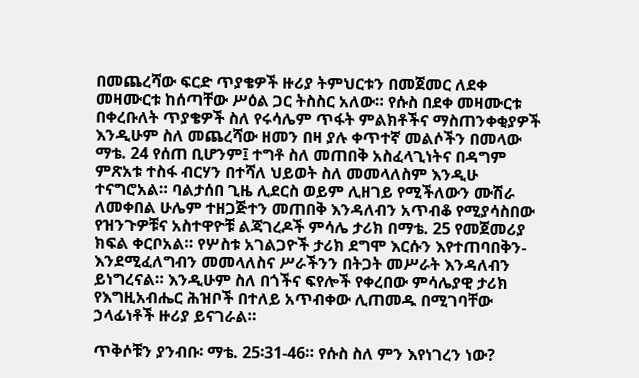በመጨረሻው ፍርድ ጥያቄዎች ዙሪያ ትምህርቱን በመጀመር ለደቀ መዛሙርቱ ከሰጣቸው ሥዕል ጋር ትስስር አለው። የሱስ በደቀ መዛሙርቱ በቀረቡለት ጥያቄዎች ስለ የሩሳሌም ጥፋት ምልክቶችና ማስጠንቀቂያዎች እንዲሁም ስለ መጨረሻው ዘመን በዛ ያሉ ቀጥተኛ መልሶችን በመላው ማቴ. 24 የሰጠ ቢሆንም፤ ተግቶ ስለ መጠበቅ አስፈላጊነትና በዳግም ምጽአቱ ተስፋ ብርሃን በተሻለ ህይወት ስለ መመላለስም እንዲሁ ተናግሮአል። ባልታሰበ ጊዜ ሊደርስ ወይም ሊዘገይ የሚችለውን ሙሽራ ለመቀበል ሁሌም ተዘጋጅተን መጠበቅ እንዳለብን አጥብቆ የሚያሳስበው የዝንጉዎቹና አስተዋዮቹ ልጃገረዶች ምሳሌ ታሪክ በማቴ. 25 የመጀመሪያ ክፍል ቀርቦአል። የሦስቱ አገልጋዮች ታሪክ ደግሞ እርሱን እየተጠባበቅን-እንደሚፈለግብን መመላለስና ሥራችንን በትጋት መሥራት እንዳለብን ይነግረናል። እንዲሁም ስለ በጎችና ፍየሎች የቀረበው ምሳሌያዊ ታሪክ የእግዚአብሔር ሕዝቦች በተለይ አጥብቀው ሊጠመዱ በሚገባቸው ኃላፊነቶች ዙሪያ ይናገራል።

ጥቅሶቹን ያንብቡ፡ ማቴ. 25፡31-46። የሱስ ስለ ምን እየነገረን ነው?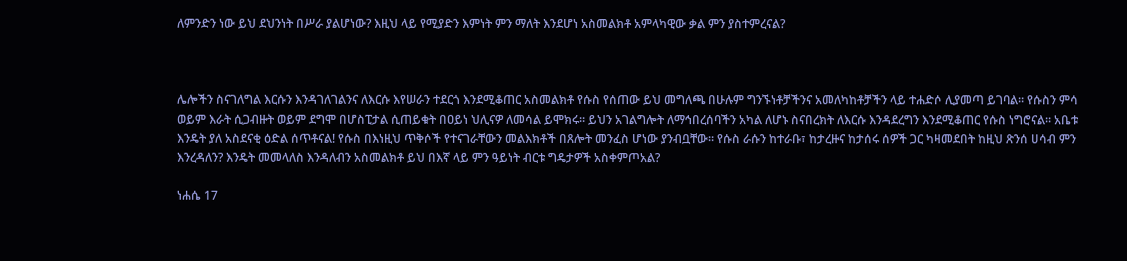ለምንድን ነው ይህ ደህንነት በሥራ ያልሆነው? እዚህ ላይ የሚያድን እምነት ምን ማለት እንደሆነ አስመልክቶ አምላካዊው ቃል ምን ያስተምረናል?



ሌሎችን ስናገለግል እርሱን እንዳገለገልንና ለእርሱ እየሠራን ተደርጎ እንደሚቆጠር አስመልክቶ የሱስ የሰጠው ይህ መግለጫ በሁሉም ግንኙነቶቻችንና አመለካከቶቻችን ላይ ተሐድሶ ሊያመጣ ይገባል። የሱስን ምሳ ወይም እራት ሲጋብዙት ወይም ደግሞ በሆስፒታል ሲጠይቁት በዐይነ ህሊናዎ ለመሳል ይሞክሩ። ይህን አገልግሎት ለማኅበረሰባችን አካል ለሆኑ ስናበረክት ለእርሱ እንዳደረግን እንደሚቆጠር የሱስ ነግሮናል። አቤቱ እንዴት ያለ አስደናቂ ዕድል ሰጥቶናል! የሱስ በእነዚህ ጥቅሶች የተናገራቸውን መልእክቶች በጸሎት መንፈስ ሆነው ያንብቧቸው። የሱስ ራሱን ከተራቡ፣ ከታረዙና ከታሰሩ ሰዎች ጋር ካዛመደበት ከዚህ ጽንሰ ሀሳብ ምን እንረዳለን? እንዴት መመላለስ እንዳለብን አስመልክቶ ይህ በእኛ ላይ ምን ዓይነት ብርቱ ግዴታዎች አስቀምጦአል?

ነሐሴ 17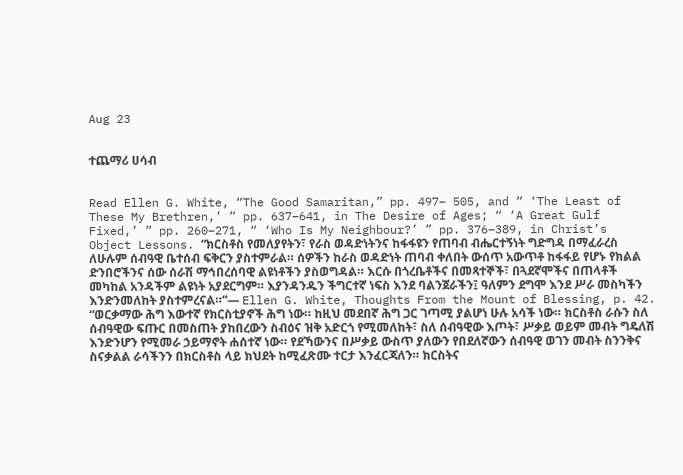Aug 23


ተጨማሪ ሀሳብ


Read Ellen G. White, “The Good Samaritan,” pp. 497– 505, and “ ‘The Least of These My Brethren,’ ” pp. 637–641, in The Desire of Ages; “ ‘A Great Gulf Fixed,’ ” pp. 260–271, “ ‘Who Is My Neighbour?’ ” pp. 376–389, in Christ’s Object Lessons. “ክርስቶስ የመለያየትን፣ የራስ ወዳድነትንና ከፋፋዩን የጠባብ ብሔርተኝነት ግድግዳ በማፈራረስ ለሁሉም ሰብዓዊ ቤተሰብ ፍቅርን ያስተምራል። ሰዎችን ከራስ ወዳድነት ጠባብ ቀለበት ውሰጥ አውጥቶ ከፋፋይ የሆኑ የክልል ድንበሮችንና ሰው ሰራሽ ማኅበረሰባዊ ልዩነቶችን ያስወግዳል። እርሱ በጎረቤቶችና በመጻተኞች፣ በጓደኛሞችና በጠላቶች መካከል አንዳችም ልዩነት አያደርግም። እያንዳንዱን ችግርተኛ ነፍስ እንደ ባልንጀራችን፤ ዓለምን ደግሞ እንደ ሥራ መስካችን እንድንመለከት ያስተምረናል።”— Ellen G. White, Thoughts From the Mount of Blessing, p. 42. “ወርቃማው ሕግ እውተኛ የክርስቲያኖች ሕግ ነው። ከዚህ መደበኛ ሕግ ጋር ገጣሚ ያልሆነ ሁሉ አሳች ነው። ክርስቶስ ራሱን ስለ ሰብዓዊው ፍጡር በመስጠት ያከበረውን ስብዕና ዝቅ አድርጎ የሚመለከት፣ ስለ ሰብዓዊው እጦት፣ ሥቃይ ወይም መብት ግዴለሽ እንድንሆን የሚመራ ኃይማኖት ሐሰተኛ ነው። የደኻውንና በሥቃይ ውስጥ ያለውን የበደለኛውን ሰብዓዊ ወገን መብት ስንንቅና ስናቃልል ራሳችንን በክርስቶስ ላይ ክህደት ከሚፈጽሙ ተርታ እንፈርጃለን። ክርስትና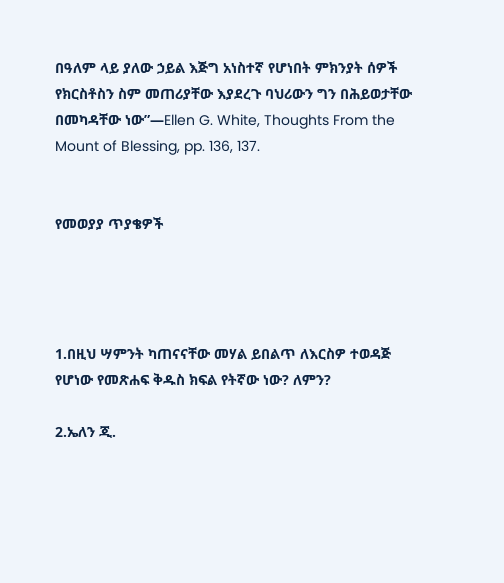በዓለም ላይ ያለው ኃይል እጅግ አነስተኛ የሆነበት ምክንያት ሰዎች የክርስቶስን ስም መጠሪያቸው እያደረጉ ባህሪውን ግን በሕይወታቸው በመካዳቸው ነው”—Ellen G. White, Thoughts From the Mount of Blessing, pp. 136, 137.


የመወያያ ጥያቄዎች




1.በዚህ ሣምንት ካጠናናቸው መሃል ይበልጥ ለእርስዎ ተወዳጅ የሆነው የመጽሐፍ ቅዱስ ክፍል የትኛው ነው? ለምን?

2.ኤለን ጂ.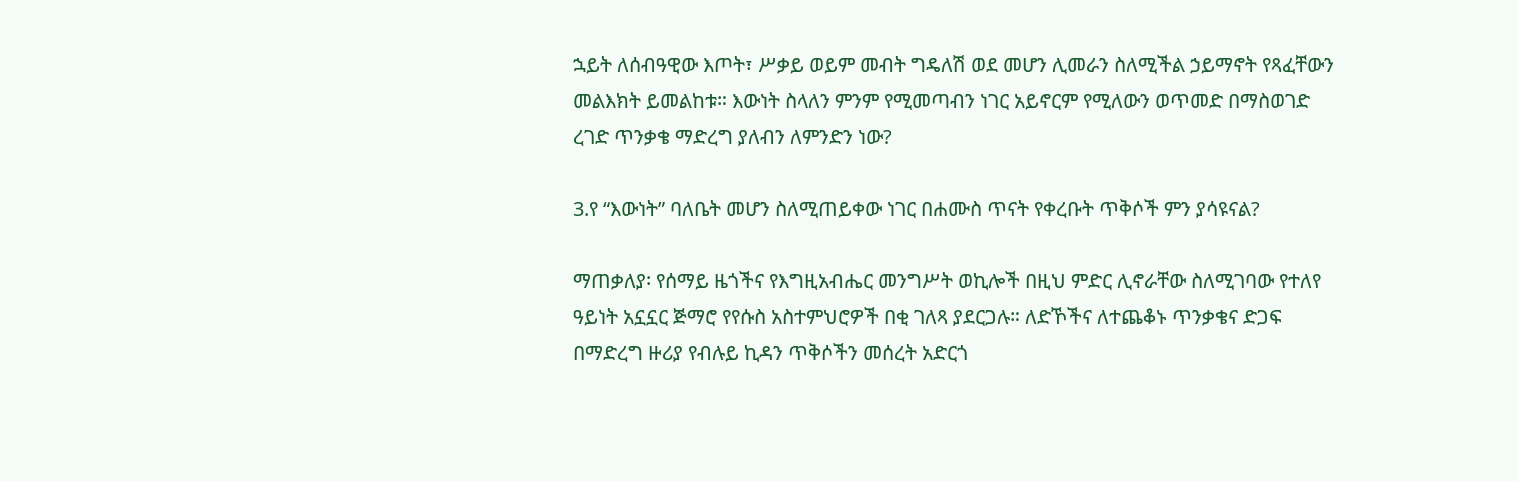ኋይት ለሰብዓዊው እጦት፣ ሥቃይ ወይም መብት ግዴለሽ ወደ መሆን ሊመራን ስለሚችል ኃይማኖት የጻፈቸውን መልእክት ይመልከቱ። እውነት ስላለን ምንም የሚመጣብን ነገር አይኖርም የሚለውን ወጥመድ በማስወገድ ረገድ ጥንቃቄ ማድረግ ያለብን ለምንድን ነው?

3.የ “እውነት” ባለቤት መሆን ስለሚጠይቀው ነገር በሐሙስ ጥናት የቀረቡት ጥቅሶች ምን ያሳዩናል?

ማጠቃለያ፡ የሰማይ ዜጎችና የእግዚአብሔር መንግሥት ወኪሎች በዚህ ምድር ሊኖራቸው ስለሚገባው የተለየ ዓይነት አኗኗር ጅማሮ የየሱስ አስተምህሮዎች በቂ ገለጻ ያደርጋሉ። ለድኾችና ለተጨቆኑ ጥንቃቄና ድጋፍ በማድረግ ዙሪያ የብሉይ ኪዳን ጥቅሶችን መሰረት አድርጎ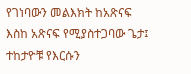የገነባውን መልእክት ከአጽናፍ እስከ አጽናፍ የሚያስተጋባው ጌታ፤ ተከታዮቹ የእርሱን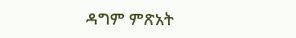ዳግም ምጽአት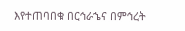እየተጠባበቁ በርኅራኄና በምኅረት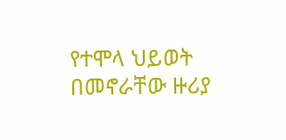የተሞላ ህይወት በመኖራቸው ዙሪያ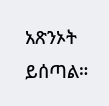አጽንኦት ይሰጣል።